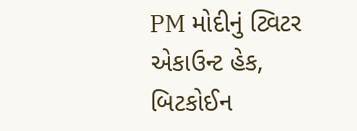PM મોદીનું ટ્વિટર એકાઉન્ટ હેક, બિટકોઈન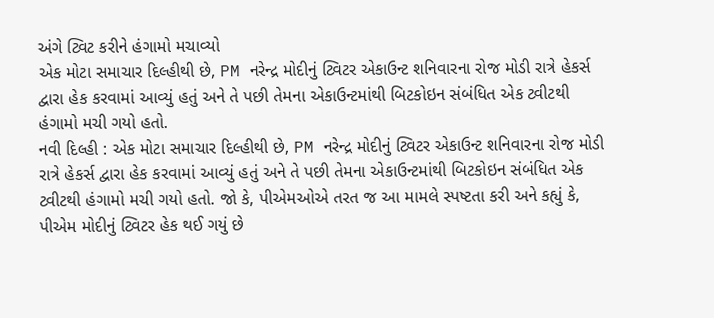અંગે ટ્વિટ કરીને હંગામો મચાવ્યો
એક મોટા સમાચાર દિલ્હીથી છે, PM નરેન્દ્ર મોદીનું ટ્વિટર એકાઉન્ટ શનિવારના રોજ મોડી રાત્રે હેકર્સ દ્વારા હેક કરવામાં આવ્યું હતું અને તે પછી તેમના એકાઉન્ટમાંથી બિટકોઇન સંબંધિત એક ટ્વીટથી હંગામો મચી ગયો હતો.
નવી દિલ્હી : એક મોટા સમાચાર દિલ્હીથી છે, PM નરેન્દ્ર મોદીનું ટ્વિટર એકાઉન્ટ શનિવારના રોજ મોડી રાત્રે હેકર્સ દ્વારા હેક કરવામાં આવ્યું હતું અને તે પછી તેમના એકાઉન્ટમાંથી બિટકોઇન સંબંધિત એક ટ્વીટથી હંગામો મચી ગયો હતો. જો કે, પીએમઓએ તરત જ આ મામલે સ્પષ્ટતા કરી અને કહ્યું કે, પીએમ મોદીનું ટ્વિટર હેક થઈ ગયું છે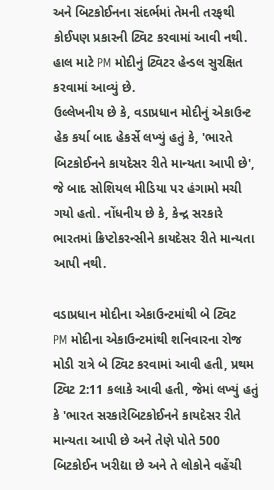અને બિટકોઈનના સંદર્ભમાં તેમની તરફથી કોઈપણ પ્રકારની ટ્વિટ કરવામાં આવી નથી. હાલ માટે PM મોદીનું ટ્વિટર હેન્ડલ સુરક્ષિત કરવામાં આવ્યું છે.
ઉલ્લેખનીય છે કે, વડાપ્રધાન મોદીનું એકાઉન્ટ હેક કર્યા બાદ હેકર્સે લખ્યું હતું કે, 'ભારતે બિટકોઈનને કાયદેસર રીતે માન્યતા આપી છે', જે બાદ સોશિયલ મીડિયા પર હંગામો મચી ગયો હતો. નોંધનીય છે કે, કેન્દ્ર સરકારે ભારતમાં ક્રિપ્ટોકરન્સીને કાયદેસર રીતે માન્યતા આપી નથી.

વડાપ્રધાન મોદીના એકાઉન્ટમાંથી બે ટ્વિટ
PM મોદીના એકાઉન્ટમાંથી શનિવારના રોજ મોડી રાત્રે બે ટ્વિટ કરવામાં આવી હતી, પ્રથમ ટ્વિટ 2:11 કલાકે આવી હતી, જેમાં લખ્યું હતું કે 'ભારત સરકારેબિટકોઈનને કાયદેસર રીતે માન્યતા આપી છે અને તેણે પોતે 500 બિટકોઈન ખરીદ્યા છે અને તે લોકોને વહેંચી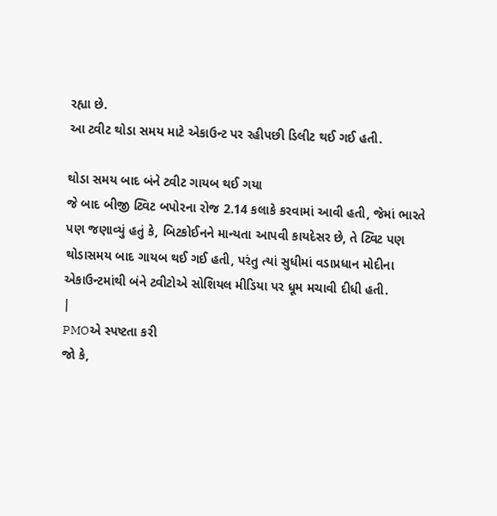રહ્યા છે.
આ ટ્વીટ થોડા સમય માટે એકાઉન્ટ પર રહીપછી ડિલીટ થઈ ગઈ હતી.

થોડા સમય બાદ બંને ટ્વીટ ગાયબ થઈ ગયા
જે બાદ બીજી ટ્વિટ બપોરના રોજ 2.14 કલાકે કરવામાં આવી હતી, જેમાં ભારતે પણ જણાવ્યું હતું કે, બિટકોઈનને માન્યતા આપવી કાયદેસર છે, તે ટ્વિટ પણ થોડાસમય બાદ ગાયબ થઈ ગઈ હતી, પરંતુ ત્યાં સુધીમાં વડાપ્રધાન મોદીના એકાઉન્ટમાંથી બંને ટ્વીટોએ સોશિયલ મીડિયા પર ધૂમ મચાવી દીધી હતી.
|
PMOએ સ્પષ્ટતા કરી
જો કે,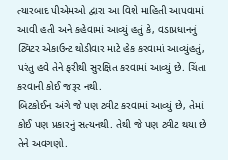ત્યારબાદ પીએમઓ દ્વારા આ વિશે માહિતી આપવામાં આવી હતી અને કહેવામાં આવ્યું હતું કે, વડાપ્રધાનનું ટ્વિટર એકાઉન્ટ થોડીવાર માટે હેક કરવામાં આવ્યુંહતું, પરંતુ હવે તેને ફરીથી સુરક્ષિત કરવામાં આવ્યું છે. ચિંતા કરવાની કોઈ જરૂર નથી.
બિટકોઈન અંગે જે પણ ટ્વીટ કરવામાં આવ્યું છે, તેમાં કોઈ પણ પ્રકારનું સત્યનથી. તેથી જે પણ ટ્વીટ થયા છે તેને અવગણો.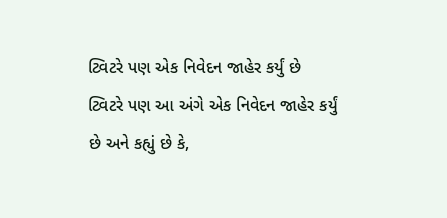ટ્વિટરે પણ એક નિવેદન જાહેર કર્યું છે
ટ્વિટરે પણ આ અંગે એક નિવેદન જાહેર કર્યું છે અને કહ્યું છે કે,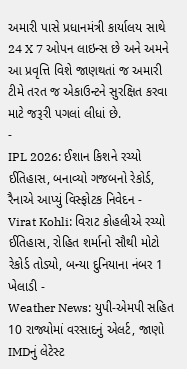અમારી પાસે પ્રધાનમંત્રી કાર્યાલય સાથે 24 X 7 ઓપન લાઇન્સ છે અને અમને આ પ્રવૃત્તિ વિશે જાણથતાં જ અમારી ટીમે તરત જ એકાઉન્ટને સુરક્ષિત કરવા માટે જરૂરી પગલાં લીધાં છે.
-
IPL 2026: ઈશાન કિશને રચ્યો ઈતિહાસ, બનાવ્યો ગજબનો રેકોર્ડ, રૈનાએ આપ્યું વિસ્ફોટક નિવેદન -
Virat Kohli: વિરાટ કોહલીએ રચ્યો ઈતિહાસ, રોહિત શર્માનો સૌથી મોટો રેકોર્ડ તોડ્યો, બન્યા દુનિયાના નંબર 1 ખેલાડી -
Weather News: યુપી-એમપી સહિત 10 રાજ્યોમાં વરસાદનું એલર્ટ, જાણો IMDનું લેટેસ્ટ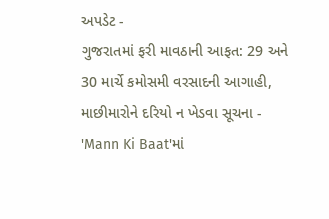અપડેટ -
ગુજરાતમાં ફરી માવઠાની આફત: 29 અને 30 માર્ચે કમોસમી વરસાદની આગાહી, માછીમારોને દરિયો ન ખેડવા સૂચના -
'Mann Ki Baat'માં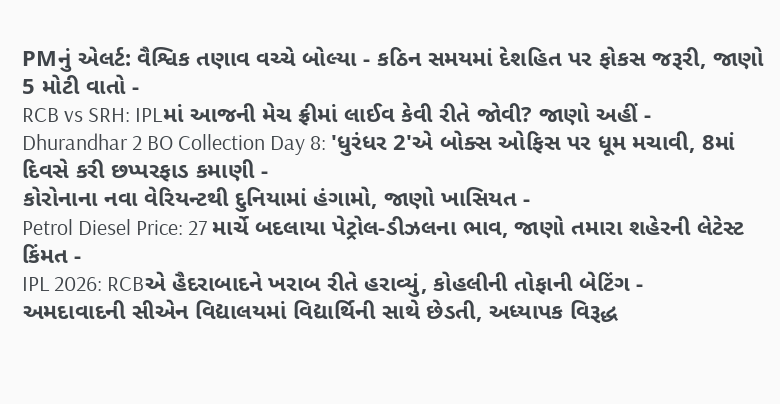PMનું એલર્ટ: વૈશ્વિક તણાવ વચ્ચે બોલ્યા - કઠિન સમયમાં દેશહિત પર ફોકસ જરૂરી, જાણો 5 મોટી વાતો -
RCB vs SRH: IPLમાં આજની મેચ ફ્રીમાં લાઈવ કેવી રીતે જોવી? જાણો અહીં -
Dhurandhar 2 BO Collection Day 8: 'ધુરંધર 2'એ બોક્સ ઓફિસ પર ધૂમ મચાવી, 8માં દિવસે કરી છપ્પરફાડ કમાણી -
કોરોનાના નવા વેરિયન્ટથી દુનિયામાં હંગામો, જાણો ખાસિયત -
Petrol Diesel Price: 27 માર્ચે બદલાયા પેટ્રોલ-ડીઝલના ભાવ, જાણો તમારા શહેરની લેટેસ્ટ કિંમત -
IPL 2026: RCBએ હૈદરાબાદને ખરાબ રીતે હરાવ્યું, કોહલીની તોફાની બેટિંગ -
અમદાવાદની સીએન વિદ્યાલયમાં વિદ્યાર્થિની સાથે છેડતી, અધ્યાપક વિરૂદ્ધ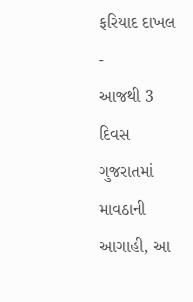ફરિયાદ દાખલ -
આજથી 3 દિવસ ગુજરાતમાં માવઠાની આગાહી, આ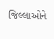જિલ્લાઓને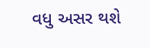વધુ અસર થશે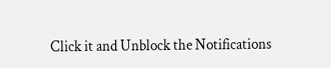Click it and Unblock the Notifications